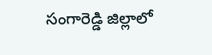సంగారెడ్డి జిల్లాలో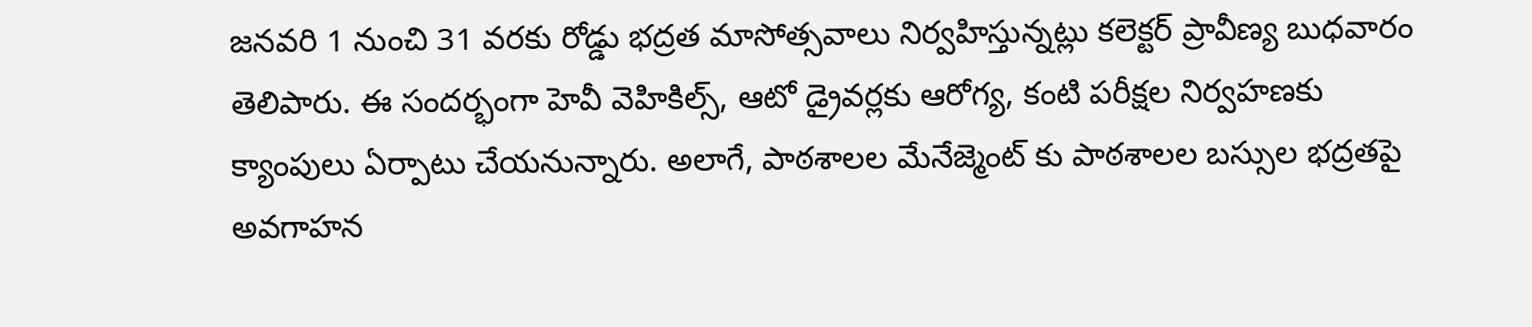జనవరి 1 నుంచి 31 వరకు రోడ్డు భద్రత మాసోత్సవాలు నిర్వహిస్తున్నట్లు కలెక్టర్ ప్రావీణ్య బుధవారం తెలిపారు. ఈ సందర్భంగా హెవీ వెహికిల్స్, ఆటో డ్రైవర్లకు ఆరోగ్య, కంటి పరీక్షల నిర్వహణకు క్యాంపులు ఏర్పాటు చేయనున్నారు. అలాగే, పాఠశాలల మేనేజ్మెంట్ కు పాఠశాలల బస్సుల భద్రతపై అవగాహన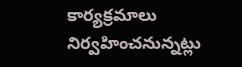కార్యక్రమాలు నిర్వహించనున్నట్లు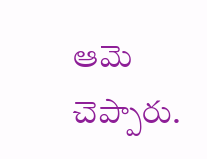ఆమె చెప్పారు.